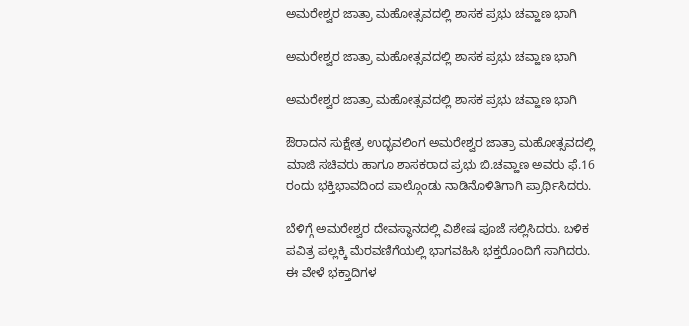ಅಮರೇಶ್ವರ ಜಾತ್ರಾ ಮಹೋತ್ಸವದಲ್ಲಿ ಶಾಸಕ ಪ್ರಭು ಚವ್ಹಾಣ ಭಾಗಿ

ಅಮರೇಶ್ವರ ಜಾತ್ರಾ ಮಹೋತ್ಸವದಲ್ಲಿ ಶಾಸಕ ಪ್ರಭು ಚವ್ಹಾಣ ಭಾಗಿ

ಅಮರೇಶ್ವರ ಜಾತ್ರಾ ಮಹೋತ್ಸವದಲ್ಲಿ ಶಾಸಕ ಪ್ರಭು ಚವ್ಹಾಣ ಭಾಗಿ

ಔರಾದನ ಸುಕ್ಷೇತ್ರ ಉದ್ಭವಲಿಂಗ ಅಮರೇಶ್ವರ ಜಾತ್ರಾ ಮಹೋತ್ಸವದಲ್ಲಿ ಮಾಜಿ ಸಚಿವರು ಹಾಗೂ ಶಾಸಕರಾದ ಪ್ರಭು ಬಿ.ಚವ್ಹಾಣ ಅವರು ಫೆ.16 ರಂದು ಭಕ್ತಿಭಾವದಿಂದ ಪಾಲ್ಗೊಂಡು ನಾಡಿನೊಳಿತಿಗಾಗಿ ಪ್ರಾರ್ಥಿಸಿದರು.

ಬೆಳಿಗ್ಗೆ ಅಮರೇಶ್ವರ ದೇವಸ್ಥಾನದಲ್ಲಿ ವಿಶೇಷ ಪೂಜೆ ಸಲ್ಲಿಸಿದರು. ಬಳಿಕ ಪವಿತ್ರ ಪಲ್ಲಕ್ಕಿ ಮೆರವಣಿಗೆಯಲ್ಲಿ ಭಾಗವಹಿಸಿ ಭಕ್ತರೊಂದಿಗೆ ಸಾಗಿದರು. ಈ ವೇಳೆ ಭಕ್ತಾದಿಗಳ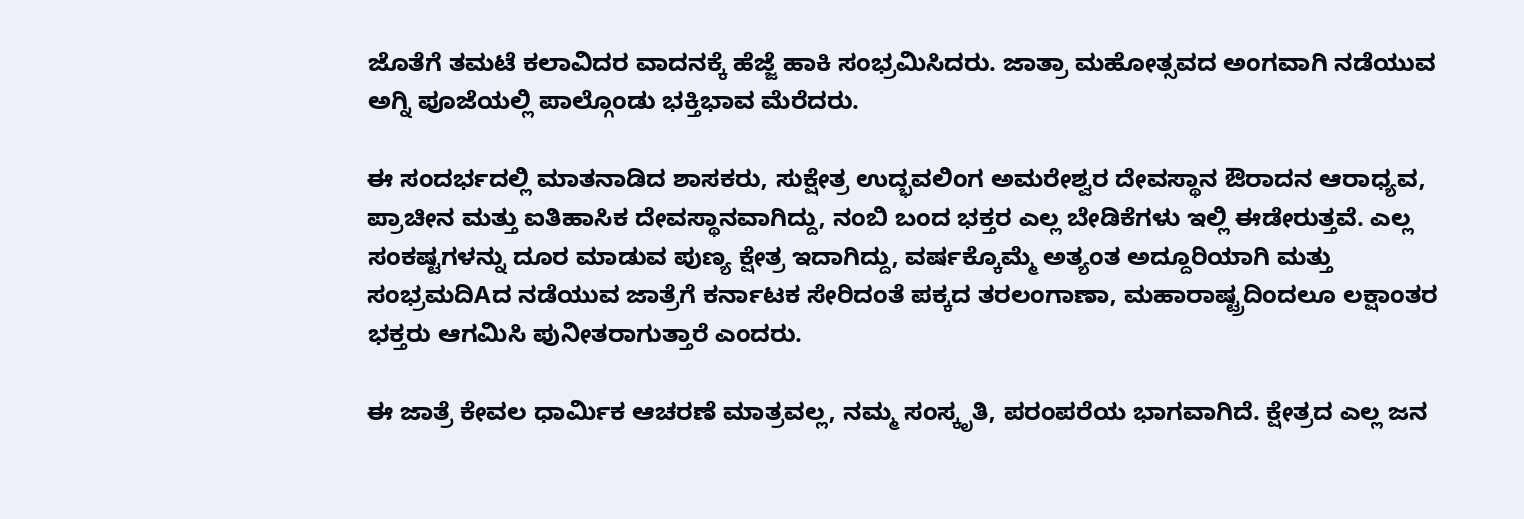ಜೊತೆಗೆ ತಮಟೆ ಕಲಾವಿದರ ವಾದನಕ್ಕೆ ಹೆಜ್ಜೆ ಹಾಕಿ ಸಂಭ್ರಮಿಸಿದರು. ಜಾತ್ರಾ ಮಹೋತ್ಸವದ ಅಂಗವಾಗಿ ನಡೆಯುವ ಅಗ್ನಿ ಪೂಜೆಯಲ್ಲಿ ಪಾಲ್ಗೊಂಡು ಭಕ್ತಿಭಾವ ಮೆರೆದರು.

ಈ ಸಂದರ್ಭದಲ್ಲಿ ಮಾತನಾಡಿದ ಶಾಸಕರು, ಸುಕ್ಷೇತ್ರ ಉದ್ಭವಲಿಂಗ ಅಮರೇಶ್ವರ ದೇವಸ್ಥಾನ ಔರಾದನ ಆರಾಧ್ಯವ, ಪ್ರಾಚೀನ ಮತ್ತು ಐತಿಹಾಸಿಕ ದೇವಸ್ಥಾನವಾಗಿದ್ದು, ನಂಬಿ ಬಂದ ಭಕ್ತರ ಎಲ್ಲ ಬೇಡಿಕೆಗಳು ಇಲ್ಲಿ ಈಡೇರುತ್ತವೆ. ಎಲ್ಲ ಸಂಕಷ್ಟಗಳನ್ನು ದೂರ ಮಾಡುವ ಪುಣ್ಯ ಕ್ಷೇತ್ರ ಇದಾಗಿದ್ದು, ವರ್ಷಕ್ಕೊಮ್ಮೆ ಅತ್ಯಂತ ಅದ್ದೂರಿಯಾಗಿ ಮತ್ತು ಸಂಭ್ರಮದಿAದ ನಡೆಯುವ ಜಾತ್ರೆಗೆ ಕರ್ನಾಟಕ ಸೇರಿದಂತೆ ಪಕ್ಕದ ತರಲಂಗಾಣಾ, ಮಹಾರಾಷ್ಟ್ರದಿಂದಲೂ ಲಕ್ಷಾಂತರ ಭಕ್ತರು ಆಗಮಿಸಿ ಪುನೀತರಾಗುತ್ತಾರೆ ಎಂದರು.

ಈ ಜಾತ್ರೆ ಕೇವಲ ಧಾರ್ಮಿಕ ಆಚರಣೆ ಮಾತ್ರವಲ್ಲ, ನಮ್ಮ ಸಂಸ್ಕೃತಿ, ಪರಂಪರೆಯ ಭಾಗವಾಗಿದೆ. ಕ್ಷೇತ್ರದ ಎಲ್ಲ ಜನ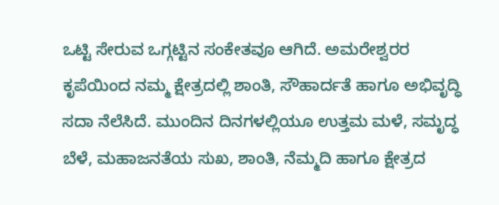ಒಟ್ಟಿ ಸೇರುವ ಒಗ್ಗಟ್ಟಿನ ಸಂಕೇತವೂ ಆಗಿದೆ. ಅಮರೇಶ್ವರರ ಕೃಪೆಯಿಂದ ನಮ್ಮ ಕ್ಷೇತ್ರದಲ್ಲಿ ಶಾಂತಿ, ಸೌಹಾರ್ದತೆ ಹಾಗೂ ಅಭಿವೃದ್ಧಿ ಸದಾ ನೆಲೆಸಿದೆ. ಮುಂದಿನ ದಿನಗಳಲ್ಲಿಯೂ ಉತ್ತಮ ಮಳೆ, ಸಮೃದ್ಧ ಬೆಳೆ, ಮಹಾಜನತೆಯ ಸುಖ, ಶಾಂತಿ, ನೆಮ್ಮದಿ ಹಾಗೂ ಕ್ಷೇತ್ರದ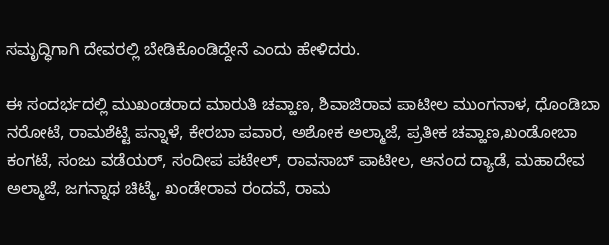ಸಮೃದ್ಧಿಗಾಗಿ ದೇವರಲ್ಲಿ ಬೇಡಿಕೊಂಡಿದ್ದೇನೆ ಎಂದು ಹೇಳಿದರು.

ಈ ಸಂದರ್ಭದಲ್ಲಿ ಮುಖಂಡರಾದ ಮಾರುತಿ ಚವ್ಹಾಣ, ಶಿವಾಜಿರಾವ ಪಾಟೀಲ ಮುಂಗನಾಳ, ಧೊಂಡಿಬಾ ನರೋಟೆ, ರಾಮಶೆಟ್ಟಿ ಪನ್ನಾಳೆ, ಕೇರಬಾ ಪವಾರ, ಅಶೋಕ ಅಲ್ಮಾಜೆ, ಪ್ರತೀಕ ಚವ್ಹಾಣ,ಖಂಡೋಬಾ ಕಂಗಟೆ, ಸಂಜು ವಡೆಯರ್, ಸಂದೀಪ ಪಟೇಲ್, ರಾವಸಾಬ್ ಪಾಟೀಲ, ಆನಂದ ದ್ಯಾಡೆ, ಮಹಾದೇವ ಅಲ್ಮಾಜೆ, ಜಗನ್ನಾಥ ಚಿಟ್ಮೆ, ಖಂಡೇರಾವ ರಂದವೆ, ರಾಮ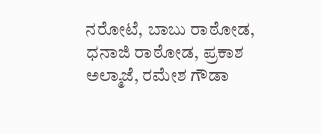ನರೋಟೆ, ಬಾಬು ರಾಠೋಡ, ಧನಾಜಿ ರಾಠೋಡ, ಪ್ರಕಾಶ ಅಲ್ಮಾಜೆ, ರಮೇಶ ಗೌಡಾ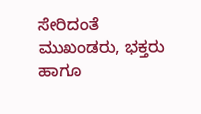ಸೇರಿದಂತೆ ಮುಖಂಡರು, ಭಕ್ತರು ಹಾಗೂ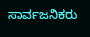ಸಾರ್ವಜನಿಕರು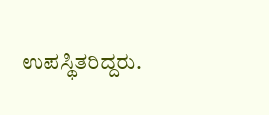ಉಪಸ್ಥಿತರಿದ್ದರು.